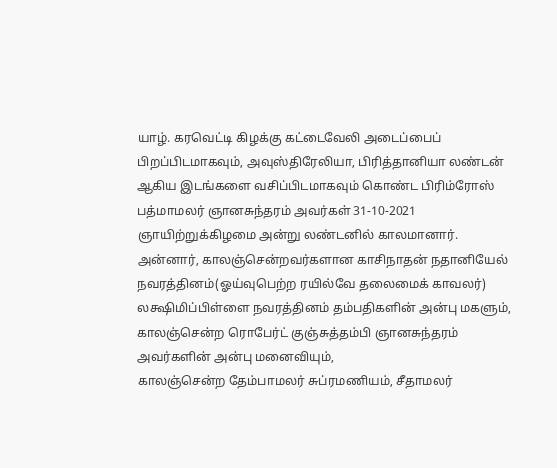யாழ். கரவெட்டி கிழக்கு கட்டைவேலி அடைப்பைப் பிறப்பிடமாகவும், அவுஸ்திரேலியா, பிரித்தானியா லண்டன் ஆகிய இடங்களை வசிப்பிடமாகவும் கொண்ட பிரிம்ரோஸ் பத்மாமலர் ஞானசுந்தரம் அவர்கள் 31-10-2021 ஞாயிற்றுக்கிழமை அன்று லண்டனில் காலமானார்.
அன்னார், காலஞ்சென்றவர்களான காசிநாதன் நதானியேல் நவரத்தினம்(ஓய்வுபெற்ற ரயில்வே தலைமைக் காவலர்) லக்ஷிமிப்பிள்ளை நவரத்தினம் தம்பதிகளின் அன்பு மகளும்,
காலஞ்சென்ற ரொபேர்ட் குஞ்சுத்தம்பி ஞானசுந்தரம் அவர்களின் அன்பு மனைவியும்,
காலஞ்சென்ற தேம்பாமலர் சுப்ரமணியம், சீதாமலர்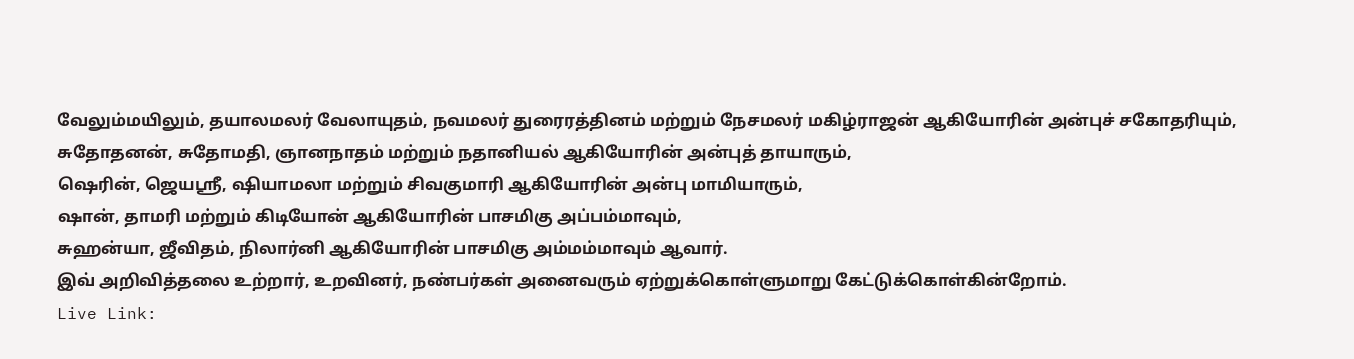வேலும்மயிலும், தயாலமலர் வேலாயுதம், நவமலர் துரைரத்தினம் மற்றும் நேசமலர் மகிழ்ராஜன் ஆகியோரின் அன்புச் சகோதரியும்,
சுதோதனன், சுதோமதி, ஞானநாதம் மற்றும் நதானியல் ஆகியோரின் அன்புத் தாயாரும்,
ஷெரின், ஜெயஸ்ரீ, ஷியாமலா மற்றும் சிவகுமாரி ஆகியோரின் அன்பு மாமியாரும்,
ஷான், தாமரி மற்றும் கிடியோன் ஆகியோரின் பாசமிகு அப்பம்மாவும்,
சுஹன்யா, ஜீவிதம், நிலார்னி ஆகியோரின் பாசமிகு அம்மம்மாவும் ஆவார்.
இவ் அறிவித்தலை உற்றார், உறவினர், நண்பர்கள் அனைவரும் ஏற்றுக்கொள்ளுமாறு கேட்டுக்கொள்கின்றோம்.
Live Link: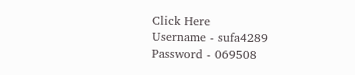Click Here
Username - sufa4289
Password - 069508